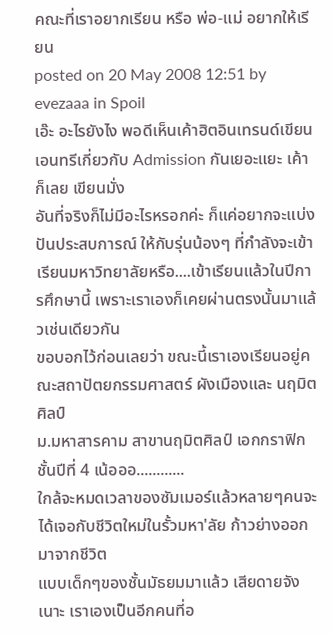คณะที่เราอยากเรียน หรือ พ่อ-แม่ อยากให้เรียน
posted on 20 May 2008 12:51 by evezaaa in Spoil
เอ๊ะ อะไรยังไง พอดีเห็นเค้าฮิตอินเทรนด์เขียนเอนทรีเกี่ยวกับ Admission กันเยอะแยะ เค้าก็เลย เขียนมั่ง
อันที่จริงก็ไม่มีอะไรหรอกค่ะ ก็แค่อยากจะแบ่งปันประสบการณ์ ให้กับรุ่นน้องๆ ที่กำลังจะเข้าเรียนมหาวิทยาลัยหรือ....เข้าเรียนแล้วในปีการศึกษานี้ เพราะเราเองก็เคยผ่านตรงนั้นมาแล้วเช่นเดียวกัน
ขอบอกไว้ก่อนเลยว่า ขณะนี้เราเองเรียนอยู่คณะสถาปัตยกรรมศาสตร์ ผังเมืองและ นฤมิตศิลป์
ม.มหาสารคาม สาขานฤมิตศิลป์ เอกกราฟิก ชั้นปีที่ 4 เน้อออ............
ใกล้จะหมดเวลาของซัมเมอร์แล้วหลายๆคนจะได้เจอกับชีวิตใหม่ในรั้วมหา'ลัย ก้าวย่างออกมาจากชีวิต
แบบเด็กๆของชั้นมัธยมมาแล้ว เสียดายจังเนาะ เราเองเป็นอีกคนที่อ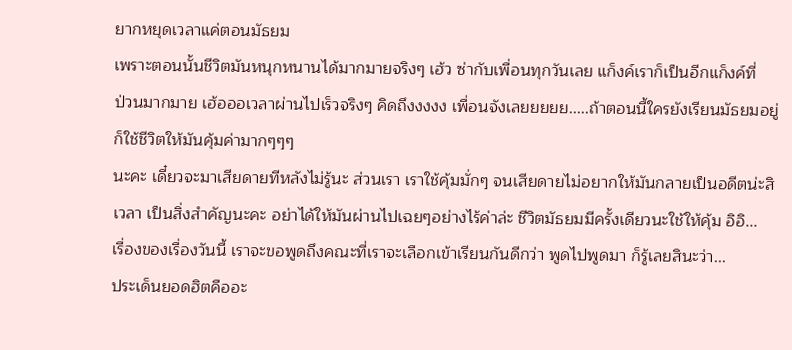ยากหยุดเวลาแค่ตอนมัธยม
เพราะตอนนั้นชีวิตมันหนุกหนานได้มากมายจริงๆ เฮ้ว ซ่ากับเพื่อนทุกวันเลย แก็งค์เราก็เป็นอีกแก็งค์ที่
ป่วนมากมาย เฮ้อออเวลาผ่านไปเร็วจริงๆ คิดถึงงงงง เพื่อนจังเลยยยยย.....ถ้าตอนนี้ใครยังเรียนมัธยมอยู่
ก็ใช้ชีวิตให้มันคุ้มค่ามากๆๆๆ
นะคะ เดี๋ยวจะมาเสียดายทีหลังไม่รู้นะ ส่วนเรา เราใช้คุ้มมั่กๆ จนเสียดายไม่อยากให้มันกลายเป็นอดีตน่ะสิ
เวลา เป็นสิ่งสำคัญนะคะ อย่าได้ให้มันผ่านไปเฉยๆอย่างไร้ค่าล่ะ ชีวิตมัธยมมีครั้งเดียวนะใช้ให้คุ้ม อิอิ...
เรื่องของเรื่องวันนี้ เราจะขอพูดถึงคณะที่เราจะเลือกเข้าเรียนกันดีกว่า พูดไปพูดมา ก็รู้เลยสินะว่า...
ประเด็นยอดฮิตคืออะ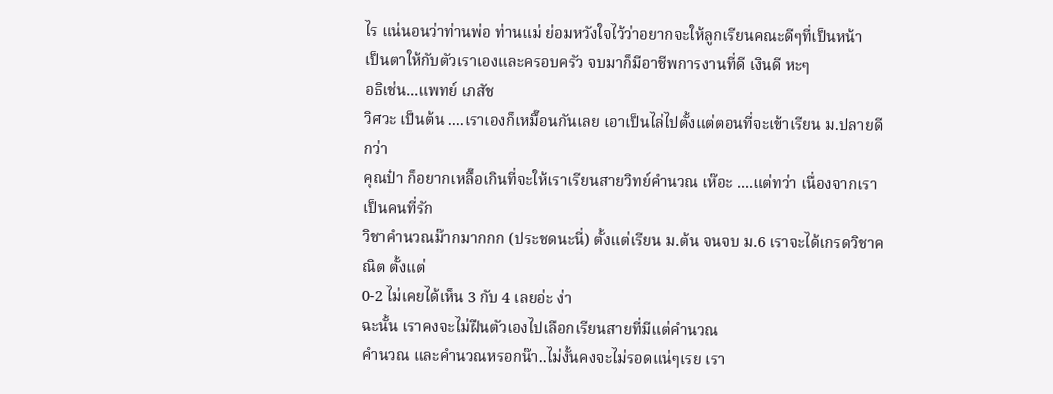ไร แน่นอนว่าท่านพ่อ ท่านแม่ ย่อมหวังใจไว้ว่าอยากจะให้ลูกเรียนคณะดีๆที่เป็นหน้า
เป็นตาให้กับตัวเราเองและครอบครัว จบมาก็มีอาชีพการงานที่ดี เงินดี หะๆ
อธิเช่น...แพทย์ เภสัช
วิศวะ เป็นต้น ....เราเองก็เหมื๊อนกันเลย เอาเป็นไล่ไปตั้งแต่ตอนที่จะเข้าเรียน ม.ปลายดีกว่า
คุณป๋า ก็อยากเหลื๊อเกินที่จะให้เราเรียนสายวิทย์คำนวณ เห๊อะ ....แต่ทว่า เนื่องจากเราเป็นคนที่รัก
วิชาคำนวณม๊ากมากกก (ประชดนะนี่) ตั้งแต่เรียน ม.ต้น จนจบ ม.6 เราจะได้เกรดวิชาคณิต ตั้งแต่
0-2 ไม่เคยได้เห็น 3 กับ 4 เลยอ่ะ ง่า
ฉะนั้น เราคงจะไม่ฝืนตัวเองไปเลือกเรียนสายที่มีแต่คำนวณ
คำนวณ และคำนวณหรอกน๊า..ไม่งั้นคงจะไม่รอดแน่ๆเรย เรา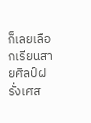ก็เลยเลือกเรียนสายศิลป์ฝรั่งเศส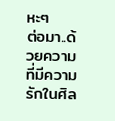หะๆ
ต่อมา..ด้วยความที่มีความรักในศิล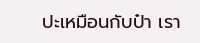ปะเหมือนกับป๋า เรา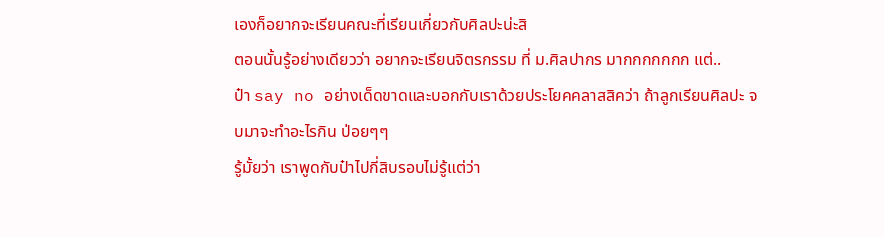เองก็อยากจะเรียนคณะที่เรียนเกี่ยวกับศิลปะน่ะสิ
ตอนนั้นรู้อย่างเดียวว่า อยากจะเรียนจิตรกรรม ที่ ม.ศิลปากร มากกกกกกก แต่..
ป๋า say no อย่างเด็ดขาดและบอกกับเราด้วยประโยคคลาสสิคว่า ถ้าลูกเรียนศิลปะ จบมาจะทำอะไรกิน ป่อยๆๆ
รู้มั้ยว่า เราพูดกับป๋าไปกี่สิบรอบไม่รู้แต่ว่า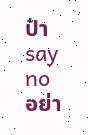ป๋า say no อย่า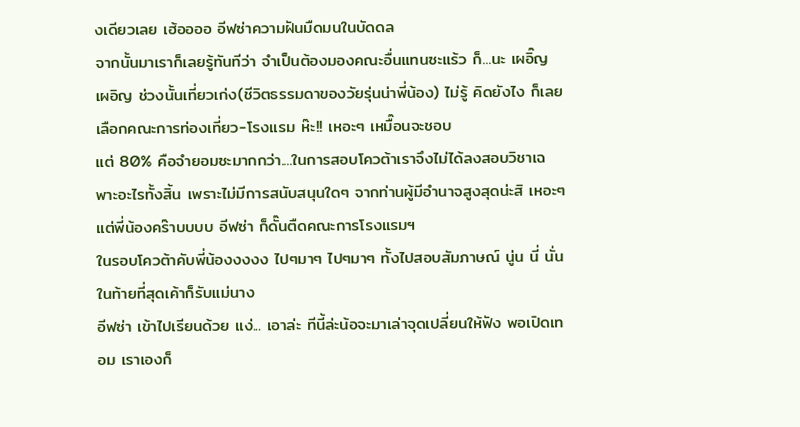งเดียวเลย เฮ้ออออ อีฟซ่าความฝันมืดมนในบัดดล
จากนั้นมาเราก็เลยรู้ทันทีว่า จำเป็นต้องมองคณะอื่นแทนซะแร้ว ก็...นะ เผอิ๊ญ เผอิญ ช่วงนั้นเที่ยวเก่ง(ชีวิตธรรมดาของวัยรุ่นน่าพี่น้อง) ไม่รู้ คิดยังไง ก็เลยเลือกคณะการท่องเที่ยว-โรงแรม ห๊ะ!! เหอะๆ เหมื๊อนจะชอบ
แต่ 80% คือจำยอมซะมากกว่า....ในการสอบโควต้าเราจึงไม่ได้ลงสอบวิชาเฉพาะอะไรทั้งสิ้น เพราะไม่มีการสนับสนุนใดๆ จากท่านผู้มีอำนาจสูงสุดน่ะสิ เหอะๆ แต่พี่น้องคร๊าบบบบ อีฟซ่า ก็ดั๊นตืดคณะการโรงแรมฯ
ในรอบโควต้าคับพี่น้องงงงง ไปๆมาๆ ไปๆมาๆ ทั้งไปสอบสัมภาษณ์ นู่น นี่ นั่น ในท้ายที่สุดเค้าก็รับแม่นาง
อีฟซ่า เข้าไปเรียนด้วย แง่... เอาล่ะ ทีนี้ล่ะน้อจะมาเล่าจุดเปลี่ยนให้ฟัง พอเปิดเทอม เราเองก็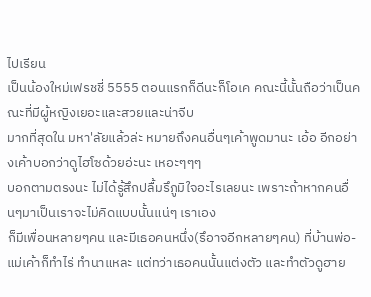ไปเรียน
เป็นน้องใหม่เฟรชชี่ 5555 ตอนแรกก็ดีนะก็โอเค คณะนี้นั้นถือว่าเป็นคณะที่มีผู้หญิงเยอะและสวยและน่าจีบ
มากที่สุดใน มหา'ลัยแล้วล่ะ หมายถึงคนอื่นๆเค้าพูดมานะ เอ้อ อีกอย่างเค้าบอกว่าดูไฮโซด้วยอ่ะนะ เหอะๆๆๆ
บอกตามตรงนะ ไม่ได้รู้สึกปลื้มรึภูมิใจอะไรเลยนะ เพราะถ้าหากคนอื่นๆมาเป็นเราจะไม่คิดแบบนั้นแน่ๆ เราเอง
ก็มีเพื่อนหลายๆคน และมีเธอคนหนึ่ง(รึอาจอีกหลายๆคน) ที่บ้านพ่อ-แม่เค้าก็ทำไร่ ทำนาแหละ แต่ทว่าเธอคนนั้นแต่งตัว และทำตัวดูฮาย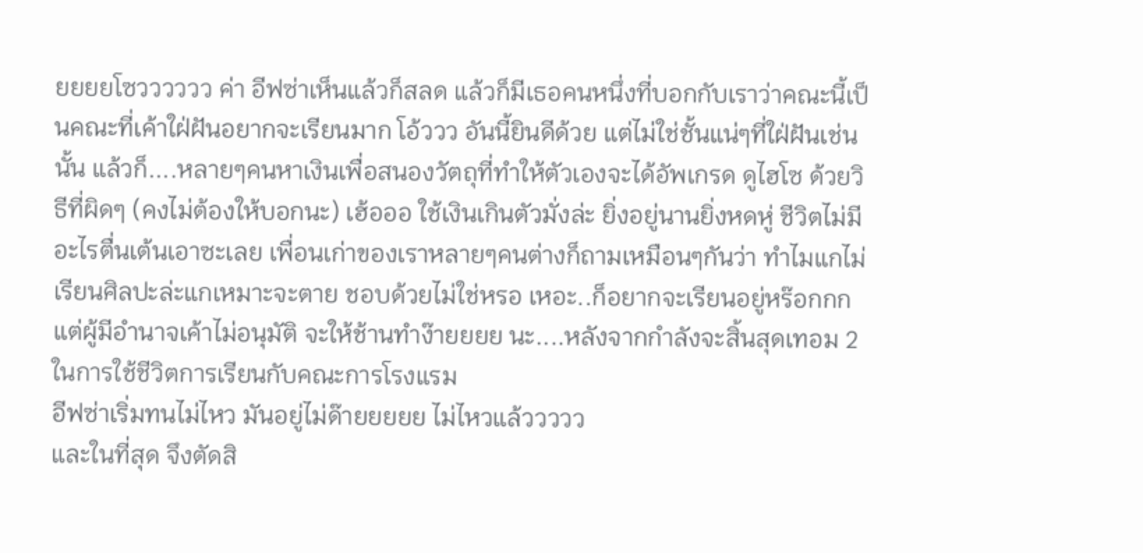ยยยยโซวววววว ค่า อีฟซ่าเห็นแล้วก็สลด แล้วก็มีเธอคนหนึ่งที่บอกกับเราว่าคณะนี้เป็นคณะที่เค้าใฝ่ฝันอยากจะเรียนมาก โอ้ววว อันนี้ยินดีด้วย แต่ไม่ใช่ชั้นแน่ๆที่ใฝ่ฝันเช่นนั้น แล้วก็....หลายๆคนหาเงินเพื่อสนองวัตถุที่ทำให้ตัวเองจะได้อัพเกรด ดูไฮโซ ด้วยวิธีที่ผิดๆ (คงไม่ต้องให้บอกนะ) เฮ้อออ ใช้เงินเกินตัวมั่งล่ะ ยิ่งอยู่นานยิ่งหดหู่ ชีวิตไม่มีอะไรตื่นเต้นเอาซะเลย เพื่อนเก่าของเราหลายๆคนต่างก็ถามเหมือนๆกันว่า ทำไมแกไม่เรียนศิลปะล่ะแกเหมาะจะตาย ชอบด้วยไม่ใช่หรอ เหอะ..ก็อยากจะเรียนอยู่หร๊อกกก แต่ผู้มีอำนาจเค้าไม่อนุมัติ จะให้ช้านทำง๊ายยยย นะ....หลังจากกำลังจะสิ้นสุดเทอม 2 ในการใช้ชีวิตการเรียนกับคณะการโรงแรม
อีฟซ่าเริ่มทนไม่ไหว มันอยู่ไม่ด๊ายยยยย ไม่ไหวแล้ววววว
และในที่สุด จึงตัดสิ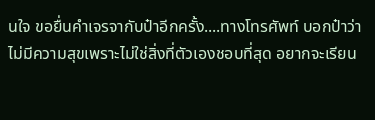นใจ ขอยื่นคำเจรจากับป๋าอีกครั้ง....ทางโทรศัพท์ บอกป๋าว่าไม่มีความสุขเพราะไม่ใช่สิ่งที่ตัวเองชอบที่สุด อยากจะเรียน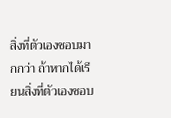สิ่งที่ตัวเองชอบมากกว่า ถ้าหากได้เรียนสิ่งที่ตัวเองชอบ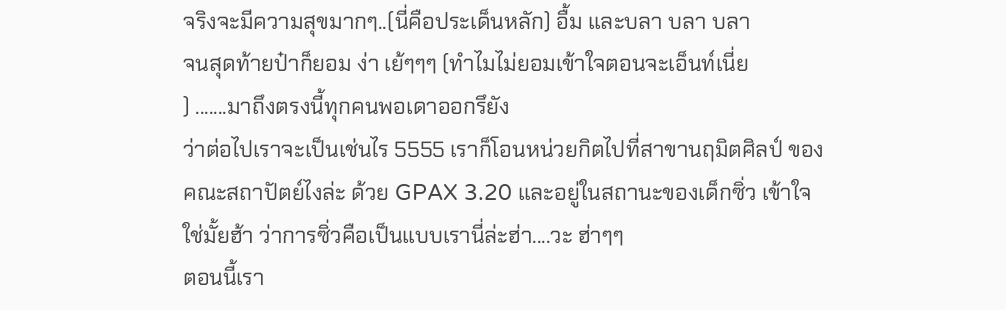จริงจะมีความสุขมากๆ..(นี่คือประเด็นหลัก) อื้ม และบลา บลา บลา
จนสุดท้ายป๋าก็ยอม ง่า เย้ๆๆๆ (ทำไมไม่ยอมเข้าใจตอนจะเอ็นท์เนี่ย
) .......มาถึงตรงนี้ทุกคนพอเดาออกรึยัง
ว่าต่อไปเราจะเป็นเช่นไร 5555 เราก็โอนหน่วยกิตไปที่สาขานฤมิตศิลป์ ของคณะสถาปัตย์ไงล่ะ ด้วย GPAX 3.20 และอยู่ในสถานะของเด็กซิ่ว เข้าใจใช่มั้ยฮ้า ว่าการซิ่วคือเป็นแบบเรานี่ล่ะฮ่า....วะ ฮ่าๆๆ
ตอนนี้เรา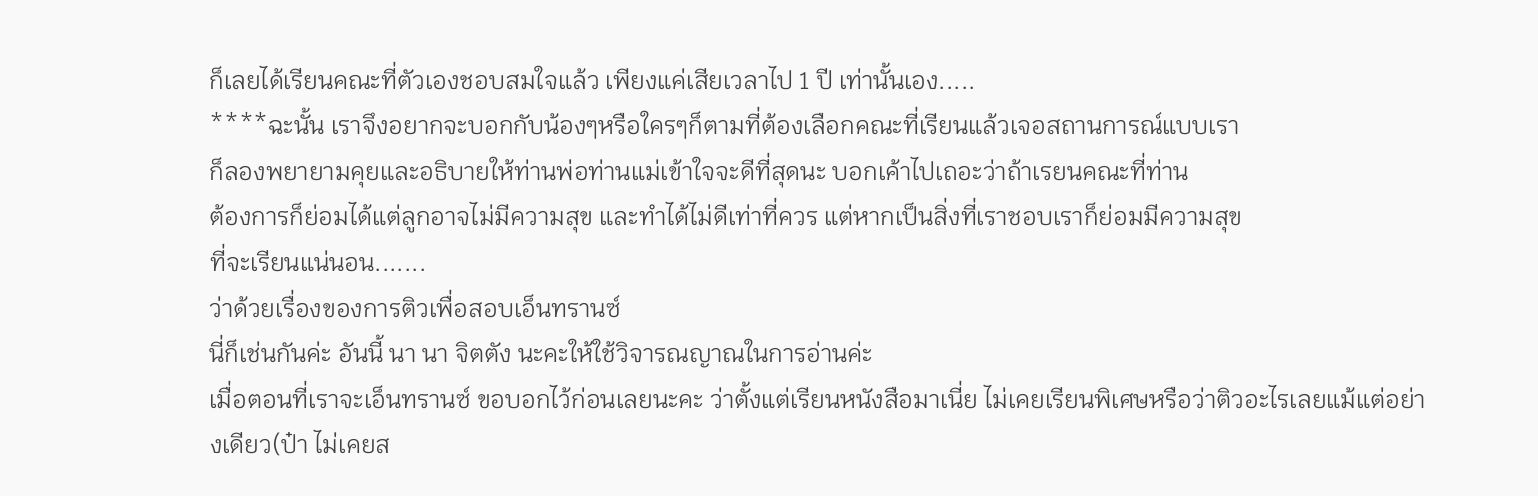ก็เลยได้เรียนคณะที่ตัวเองชอบสมใจแล้ว เพียงแค่เสียเวลาไป 1 ปี เท่านั้นเอง.....
****ฉะนั้น เราจึงอยากจะบอกกับน้องๆหรือใครๆก็ตามที่ต้องเลือกคณะที่เรียนแล้วเจอสถานการณ์แบบเรา
ก็ลองพยายามคุยและอธิบายให้ท่านพ่อท่านแม่เข้าใจจะดีที่สุดนะ บอกเค้าไปเถอะว่าถ้าเรยนคณะที่ท่าน
ต้องการก็ย่อมได้แต่ลูกอาจไม่มีความสุข และทำได้ไม่ดีเท่าที่ควร แต่หากเป็นสิ่งที่เราชอบเราก็ย่อมมีความสุข
ที่จะเรียนแน่นอน.......
ว่าด้วยเรื่องของการติวเพื่อสอบเอ็นทรานซ์
นี่ก็เช่นกันค่ะ อันนี้ นา นา จิตตัง นะคะให้ใช้วิจารณญาณในการอ่านค่ะ
เมื่อตอนที่เราจะเอ็นทรานซ์ ขอบอกไว้ก่อนเลยนะคะ ว่าตั้งแต่เรียนหนังสือมาเนี่ย ไม่เคยเรียนพิเศษหรือว่าติวอะไรเลยแม้แต่อย่างเดียว(ป๋า ไม่เคยส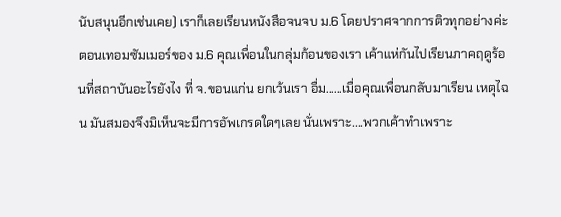นับสนุนอีกเช่นเคย) เราก็เลยเรียนหนังสือจนจบ ม.6 โดยปราศจากการติวทุกอย่างค่ะตอนเทอมซัมเมอร์ของ ม.6 คุณเพื่อนในกลุ่มก้อนของเรา เค้าแห่กันไปเรียนภาคฤดูร้อนที่สถาบันอะไรยังไง ที่ จ.ขอนแก่น ยกเว้นเรา อื่ม......เมื่อคุณเพื่อนกลับมาเรียน เหตุไฉน มันสมองจึงมิเห็นจะมีการอัพเกรดใดๆเลย นั่นเพราะ....พวกเค้าทำเพราะ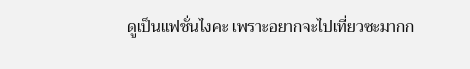ดูเป็นแฟชั่นไงคะ เพราะอยากจะไปเที่ยวซะมากก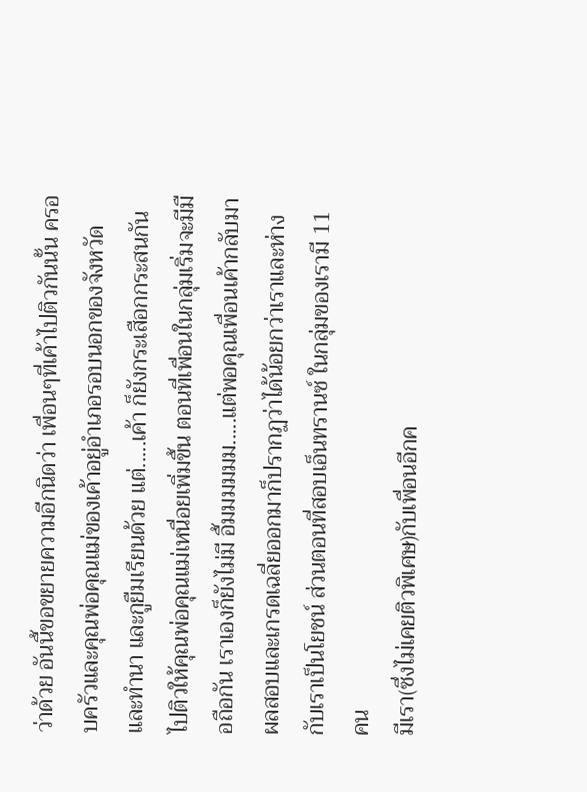ว่าด้วย อันนี้ขอขยายความอีกนิดว่า เพื่อนๆที่เค้าไปติวกันนั้น ครอบครัวและคุณพ่อคุณแม่ของเค้าอยู่อำเภอรอบนอกของจังหวัด
และทำนา และกูยืมเรียนด้วย แต่.....เค้า ก็ยังกระเสือกกระสนกันไปติวให้คุณพ่อคุณแม่เหนื่อยเพิ่มขึ้น ตอนที่เพื่อนในกลุ่มเริ่มจะมีมือถือกัน เราเองก็ยังไม่มี อื้มมมมมม.....แต่พอคุณเพื่อนเค้ากลับมาผลสอบและเกรดเฉลี่ยออกมาก็ปรากฏว่าได้น้อยกว่าเราและห่างกับเราเป็นโยชน์ ส่วนตอนที่สอบเอ็นทรานซ์ ในกลุ่มของเรามี 11 คน
มีเรา(ซึ่งไม่เคยติวพิเศษ)กับเพื่อนอีกค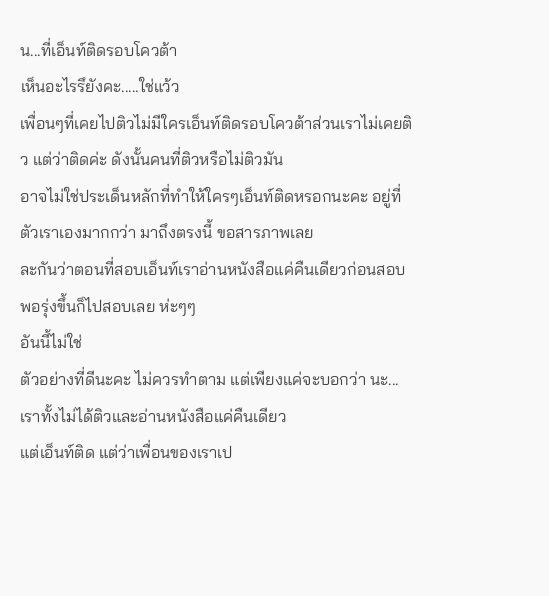น...ที่เอ็นท์ติดรอบโควต้า
เห็นอะไรรึยังคะ.....ใช่แว้ว
เพื่อนๆที่เคยไปติวไม่มีใครเอ็นท์ติดรอบโควต้าส่วนเราไม่เคยติว แต่ว่าติดค่ะ ดังนั้นคนที่ติวหรือไม่ติวมัน
อาจไม่ใช่ประเด็นหลักที่ทำให้ใครๆเอ็นท์ติดหรอกนะคะ อยู่ที่ตัวเราเองมากกว่า มาถึงตรงนี้ ขอสารภาพเลย
ละกันว่าตอนที่สอบเอ็นท์เราอ่านหนังสือแค่คืนเดียวก่อนสอบพอรุ่งขึ้นก็ไปสอบเลย ห่ะๆๆ
อันนี้ไม่ใช่
ตัวอย่างที่ดีนะคะ ไม่ควรทำตาม แต่เพียงแค่จะบอกว่า นะ...เราทั้งไม่ได้ติวและอ่านหนังสือแค่คืนเดียว
แต่เอ็นท์ติด แต่ว่าเพื่อนของเราเป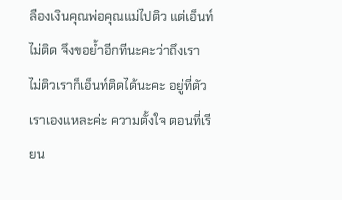ลืองเงินคุณพ่อคุณแม่ไปติว แต่เอ็นท์ไม่ติด จึงขอย้ำอีกทีนะคะว่าถึงเรา
ไม่ติวเราก็เอ็นท์ติดได้นะคะ อยู่ที่ตัวเราเองแหละค่ะ ความตั้งใจ ตอนที่เรียน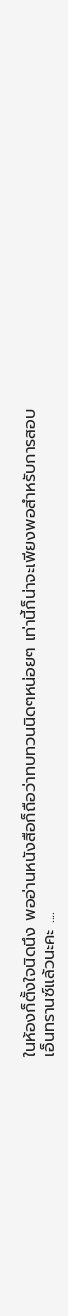ในห้องก็ตั้งใจนิดนึง พออ่านหนังสือก็ถือว่าทบทวนนิดๆหน่อยๆ เท่านี้ก็น่าจะเพียงพอสำหรับการสอบเอ็นทรานซ์แล้วนะคะ ....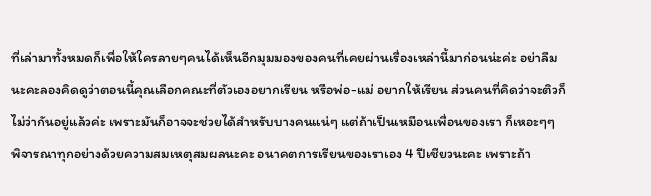ที่เล่ามาทั้งหมดก็เพื่อให้ใครลายๆคนได้เห็นอีกมุมมองของคนที่เคยผ่านเรื่องเหล่านี้มาก่อนน่ะค่ะ อย่าลืมนะคะลองคิดดูว่าตอนนี้คุณเลือกคณะที่ตัวเองอยากเรียน หรือพ่อ-แม่ อยากให้เรียน ส่วนคนที่คิดว่าจะติวก็ไม่ว่ากันอยู่แล้วค่ะ เพราะมันก็อาจจะช่วยได้สำหรับบางคนแน่ๆ แต่ถ้าเป็นเหมือนเพื่อนของเรา ก็เหอะๆๆ พิจารณาทุกอย่างด้วยความสมเหตุสมผลนะคะ อนาคตการเรียนของเราเอง 4 ปีเชียวนะคะ เพราะถ้า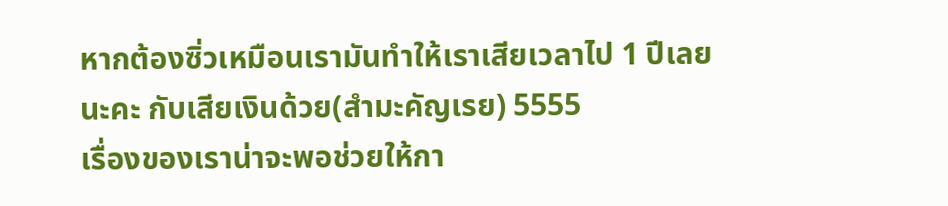หากต้องซิ่วเหมือนเรามันทำให้เราเสียเวลาไป 1 ปีเลยนะคะ กับเสียเงินด้วย(สำมะคัญเรย) 5555
เรื่องของเราน่าจะพอช่วยให้กา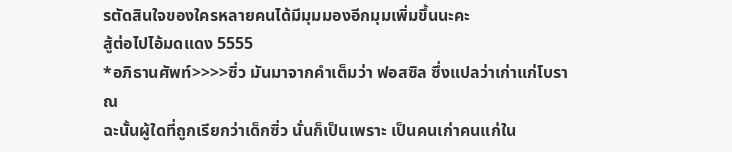รตัดสินใจของใครหลายคนได้มีมุมมองอีกมุมเพิ่มขึ้นนะคะ
สู้ต่อไปไอ้มดแดง 5555
*อภิธานศัพท์>>>>ซิ่ว มันมาจากคำเต็มว่า ฟอสซิล ซึ่งแปลว่าเก่าแก่โบราณ
ฉะนั้นผู้ใดที่ถูกเรียกว่าเด็กซิ่ว นั่นก็เป็นเพราะ เป็นคนเก่าคนแก่ใน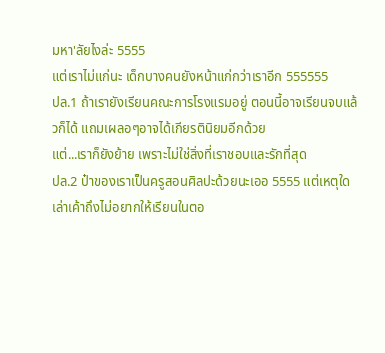มหา'ลัยไงล่ะ 5555
แต่เราไม่แก่นะ เด็กบางคนยังหน้าแก่กว่าเราอีก 555555
ปล.1 ถ้าเรายังเรียนคณะการโรงแรมอยู่ ตอนนี้อาจเรียนจบแล้วก็ได้ แถมเผลอๆอาจได้เกียรตินิยมอีกด้วย
แต่...เราก็ยังย้าย เพราะไม่ใช่สิ่งที่เราชอบและรักที่สุด
ปล.2 ป๋าของเราเป็นครูสอนศิลปะด้วยนะเออ 5555 แต่เหตุใดเล่าเค้าถึงไม่อยากให้เรียนในตอ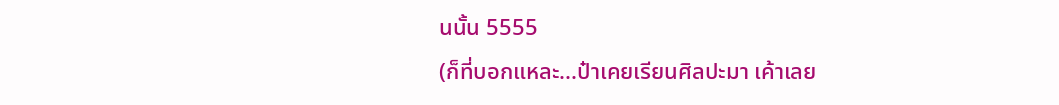นนั้น 5555
(ก็ที่บอกแหละ...ป๋าเคยเรียนศิลปะมา เค้าเลย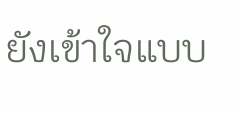ยังเข้าใจแบบ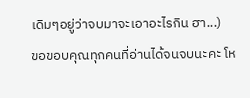เดิมๆอยู่ว่าจบมาจะเอาอะไรกิน ฮา...)
ขอขอบคุณทุกคนที่อ่านได้จนจบนะคะ โห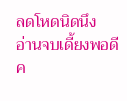ลดโหดนิดนึง
อ่านจบเดี้ยงพอดี ค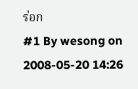ร่อก
#1 By wesong on 2008-05-20 14:26